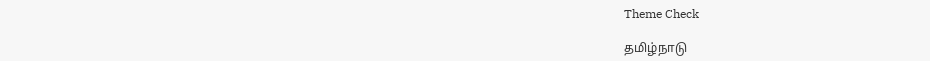Theme Check

தமிழ்நாடு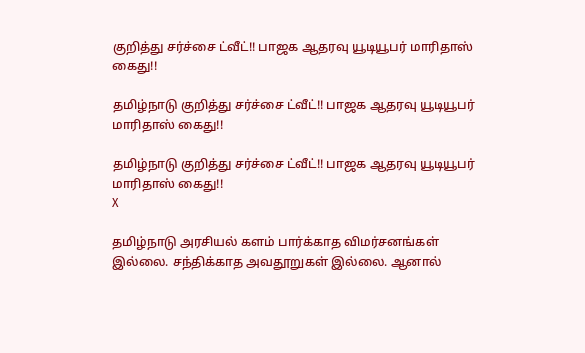குறித்து சர்ச்சை ட்வீட்!! பாஜக ஆதரவு யூடியூபர் மாரிதாஸ் கைது!!

தமிழ்நாடு குறித்து சர்ச்சை ட்வீட்!! பாஜக ஆதரவு யூடியூபர் மாரிதாஸ் கைது!!

தமிழ்நாடு குறித்து சர்ச்சை ட்வீட்!! பாஜக ஆதரவு யூடியூபர் மாரிதாஸ் கைது!!
X

தமிழ்நாடு அரசியல் களம் பார்க்காத விமர்சனங்கள் இல்லை. சந்திக்காத அவதூறுகள் இல்லை. ஆனால்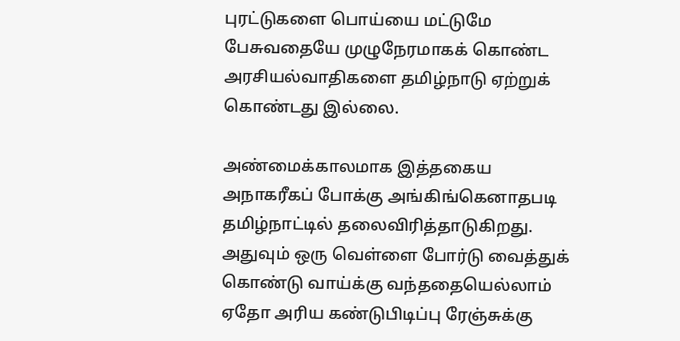புரட்டுகளை பொய்யை மட்டுமே பேசுவதையே முழுநேரமாகக் கொண்ட அரசியல்வாதிகளை தமிழ்நாடு ஏற்றுக் கொண்டது இல்லை.

அண்மைக்காலமாக இத்தகைய அநாகரீகப் போக்கு அங்கிங்கெனாதபடி தமிழ்நாட்டில் தலைவிரித்தாடுகிறது. அதுவும் ஒரு வெள்ளை போர்டு வைத்துக் கொண்டு வாய்க்கு வந்ததையெல்லாம் ஏதோ அரிய கண்டுபிடிப்பு ரேஞ்சுக்கு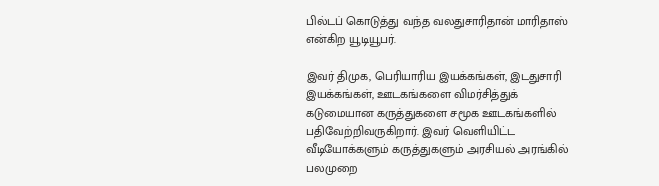பில்டப் கொடுத்து வந்த வலதுசாரிதான் மாரிதாஸ் என்கிற யூடியூபர்.

இவர் திமுக, பெரியாரிய இயக்கங்கள், இடதுசாரி இயக்கங்கள், ஊடகங்களை விமர்சித்துக் கடுமையான கருத்துகளை சமூக ஊடகங்களில் பதிவேற்றிவருகிறார். இவர் வெளியிட்ட வீடியோக்களும் கருத்துகளும் அரசியல் அரங்கில் பலமுறை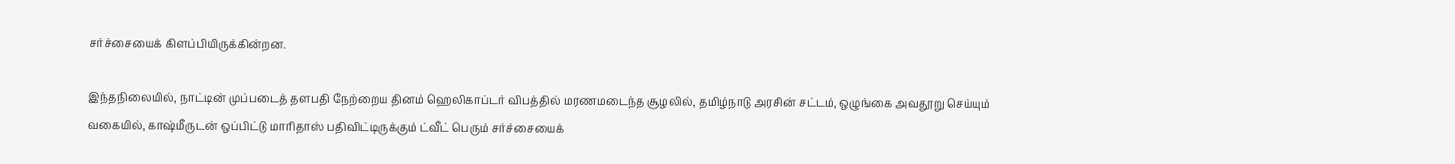சர்ச்சையைக் கிளப்பியிருக்கின்றன.

இந்தநிலையில், நாட்டின் முப்படைத் தளபதி நேற்றைய தினம் ஹெலிகாப்டர் விபத்தில் மரணமடைந்த சூழலில், தமிழ்நாடு அரசின் சட்டம், ஒழுங்கை அவதூறு செய்யும் வகையில், காஷ்மீருடன் ஒப்பிட்டு மாரிதாஸ் பதிவிட்டிருக்கும் ட்வீட் பெரும் சர்ச்சையைக்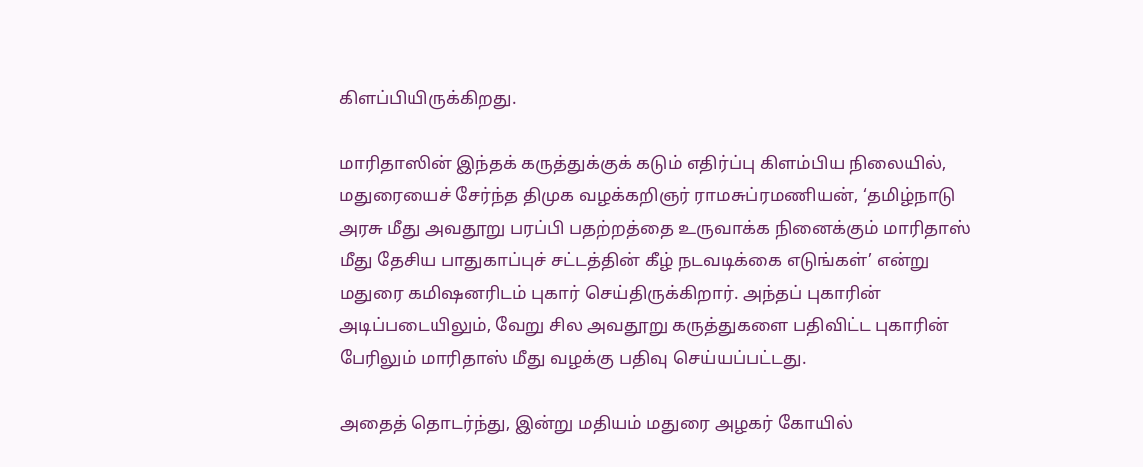கிளப்பியிருக்கிறது.

மாரிதாஸின் இந்தக் கருத்துக்குக் கடும் எதிர்ப்பு கிளம்பிய நிலையில், மதுரையைச் சேர்ந்த திமுக வழக்கறிஞர் ராமசுப்ரமணியன், ‘தமிழ்நாடு அரசு மீது அவதூறு பரப்பி பதற்றத்தை உருவாக்க நினைக்கும் மாரிதாஸ் மீது தேசிய பாதுகாப்புச் சட்டத்தின் கீழ் நடவடிக்கை எடுங்கள்’ என்று மதுரை கமிஷனரிடம் புகார் செய்திருக்கிறார். அந்தப் புகாரின் அடிப்படையிலும், வேறு சில அவதூறு கருத்துகளை பதிவிட்ட புகாரின் பேரிலும் மாரிதாஸ் மீது வழக்கு பதிவு செய்யப்பட்டது.

அதைத் தொடர்ந்து, இன்று மதியம் மதுரை அழகர் கோயில்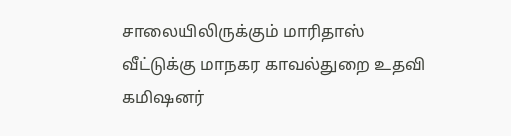சாலையிலிருக்கும் மாரிதாஸ் வீட்டுக்கு மாநகர காவல்துறை உதவி கமிஷனர்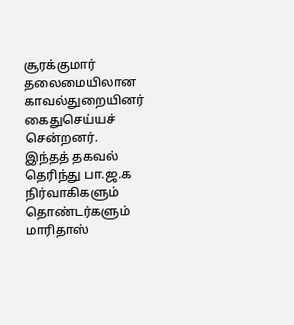சூரக்குமார் தலைமையிலான காவல்துறையினர் கைதுசெய்யச் சென்றனர். இந்தத் தகவல் தெரிந்து பா.ஜ.க நிர்வாகிகளும் தொண்டர்களும் மாரிதாஸ்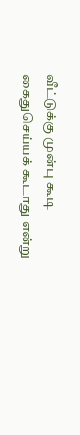வீட்டுக்கு முன்பு கூடி கைதுசெய்யக் கூடாது என்று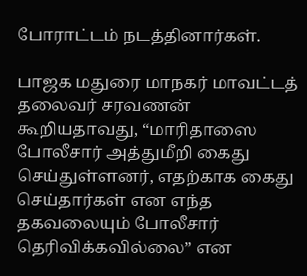போராட்டம் நடத்தினார்கள்.

பாஜக மதுரை மாநகர் மாவட்டத் தலைவர் சரவணன் கூறியதாவது, “மாரிதாஸை போலீசார் அத்துமீறி கைது செய்துள்ளனர், எதற்காக கைது செய்தார்கள் என எந்த தகவலையும் போலீசார் தெரிவிக்கவில்லை” என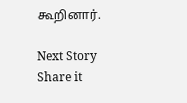கூறினார்.

Next Story
Share it